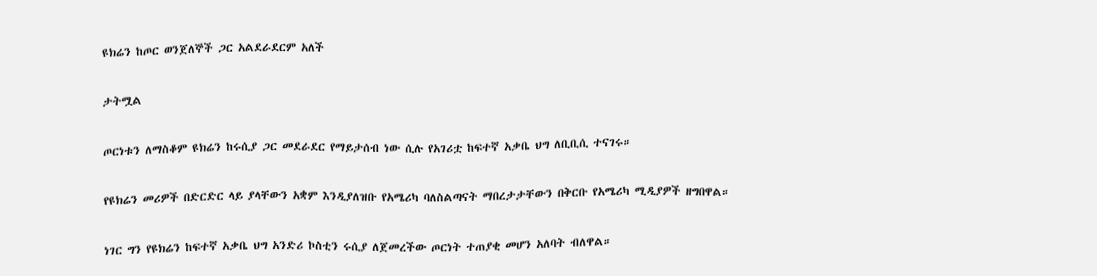ዩክሬን ከጦር ወንጀለኞች ጋር አልደራደርም አለች

ታትሟል

ጦርነቱን ለማስቆም ዩክሬን ከሩሲያ ጋር መደራደር የማይታሰብ ነው ሲሉ የአገሪቷ ከፍተኛ አቃቤ ህግ ለቢቢሲ ተናገሩ።

የዩክሬን መሪዎች በድርድር ላይ ያላቸውን አቋም እንዲያለዝቡ የአሜሪካ ባለስልጣናት ማበረታታቸውን በቅርቡ የአሜሪካ ሚዲያዎች ዘግበዋል።

ነገር ግን የዩክሬን ከፍተኛ አቃቤ ህግ አንድሪ ኮስቲን ሩሲያ ለጀመረችው ጦርነት ተጠያቂ መሆን አለባት ብለዋል።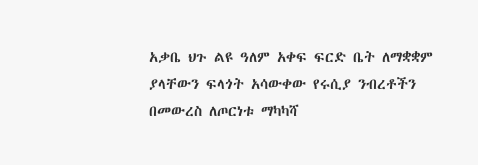አቃቤ ህጉ ልዩ ዓለም አቀፍ ፍርድ ቤት ለማቋቋም ያላቸውን ፍላጎት አሳውቀው የሩሲያ ንብረቶችን በመውረስ ለጦርነቱ ማካካሻ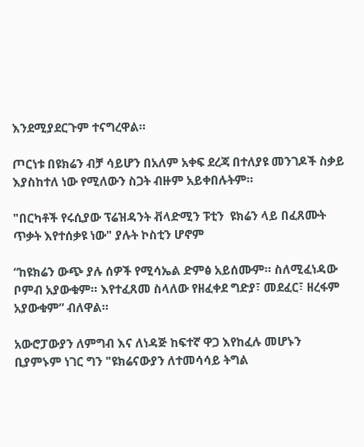እንደሚያደርጉም ተናግረዋል።

ጦርነቱ በዩክሬን ብቻ ሳይሆን በአለም አቀፍ ደረጃ በተለያዩ መንገዶች ስቃይ እያስከተለ ነው የሚለውን ስጋት ብዙም አይቀበሉትም።

"በርካቶች የሩሲያው ፕሬዝዳንት ቭላድሚን ፑቲን  ዩክሬን ላይ በፈጸሙት ጥቃት እየተሰቃዩ ነው" ያሉት ኮስቲን ሆኖም

“ከዩክሬን ውጭ ያሉ ሰዎች የሚሳኤል ድምፅ አይሰሙም። ስለሚፈነዳው ቦምብ አያውቁም። እየተፈጸመ ስላለው የዘፈቀደ ግድያ፣ መደፈር፣ ዘረፋም አያውቁም” ብለዋል።

አውሮፓውያን ለምግብ እና ለነዳጅ ከፍተኛ ዋጋ እየከፈሉ መሆኑን ቢያምኑም ነገር ግን "ዩክሬናውያን ለተመሳሳይ ትግል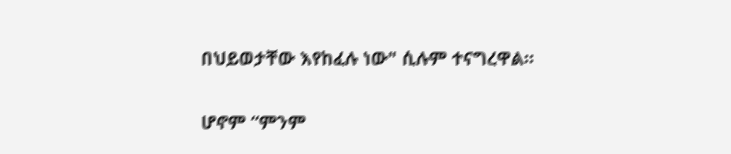በህይወታቸው እየከፈሉ ነው" ሲሉም ተናግረዋል።

ሆኖም “ምንም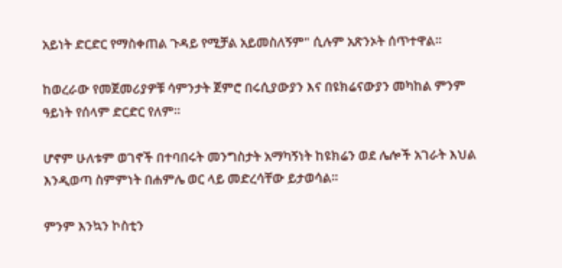አይነት ድርድር የማስቀጠል ጉዳይ የሚቻል አይመስለኝም" ሲሉም አጽንኦት ሰጥተዋል።

ከወረራው የመጀመሪያዎቹ ሳምንታት ጀምሮ በሩሲያውያን እና በዩክሬናውያን መካከል ምንም ዓይነት የሰላም ድርድር የለም።

ሆኖም ሁለቱም ወገኖች በተባበሩት መንግስታት አማካኝነት ከዩክሬን ወደ ሌሎች አገራት እህል እንዲወጣ ስምምነት በሐምሌ ወር ላይ መድረሳቸው ይታወሳል።

ምንም እንኳን ኮስቲን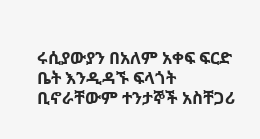ሩሲያውያን በአለም አቀፍ ፍርድ ቤት እንዲዳኙ ፍላጎት ቢኖራቸውም ተንታኞች አስቸጋሪ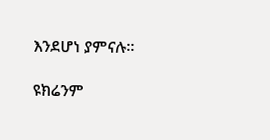እንደሆነ ያምናሉ።

ዩክሬንም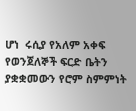ሆነ  ሩሲያ የአለም አቀፍ የወንጀለኞች ፍርድ ቤትን ያቋቋመውን የሮም ስምምነት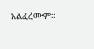አልፈረሙም።